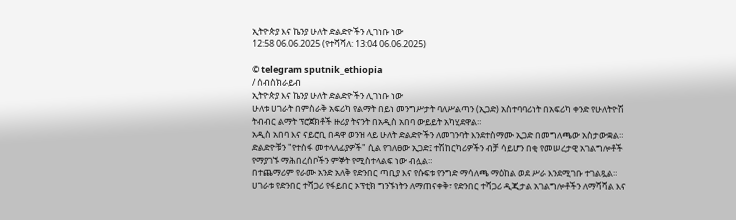ኢትዮጵያ እና ኬንያ ሁለት ድልድዮችን ሊገነቡ ነው
12:58 06.06.2025 (የተሻሻለ: 13:04 06.06.2025)

© telegram sputnik_ethiopia
/ ሰብስክራይብ
ኢትዮጵያ እና ኬንያ ሁለት ድልድዮችን ሊገነቡ ነው
ሁለቱ ሀገራት በምስራቅ አፍሪካ የልማት በይነ መንግሥታት ባለሥልጣን (ኢጋድ) አስተባባሪነት በአፍሪካ ቀንድ የሁለትዮሽ ትብብር ልማት ፕሮጀክቶች ዙሪያ ትናንት በአዲስ አበባ ውይይት አካሂደዋል።
አዲስ አበባ እና ናይሮቢ በዳዋ ወንዝ ላይ ሁለት ድልድዮችን ለመገንባት እንደተስማሙ ኢጋድ በመግለጫው አስታውቋል።
ድልድዮቹን "የተስፋ መተላለፊያዎች" ሲል የገለፀው ኢጋድ፤ ተሽከርካሪዎችን ብቻ ሳይሆን በቂ የመሠረታዊ አገልግሎቶች የማያገኙ ማሕበረሰቦችን ምኞት የሚስተላልፍ ነው ብሏል።
በተጨማሪም የራሙ አንድ አለቅ የድንበር ጣቢያ እና የሱፍቱ የንግድ ማሳለጫ ማዕከል ወደ ሥራ እንደሚገቡ ተገልጿል።
ሀገራቱ የድንበር ተሻጋሪ የፋይበር ኦፕቲክ ግንኙነትን ለማጠናቀቅ፣ የድንበር ተሻጋሪ ዲጂታል አገልግሎቶችን ለማሻሻል እና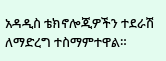አዳዲስ ቴክኖሎጂዎችን ተደራሽ ለማድረግ ተስማምተዋል።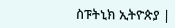ስፑትኒክ ኢትዮጵያ |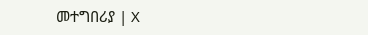መተግበሪያ | X